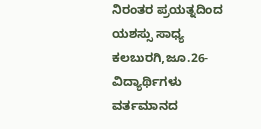ನಿರಂತರ ಪ್ರಯತ್ನದಿಂದ ಯಶಸ್ಸು ಸಾಧ್ಯ
ಕಲಬುರಗಿ,ಜೂ.26-ವಿದ್ಯಾರ್ಥಿಗಳು ವರ್ತಮಾನದ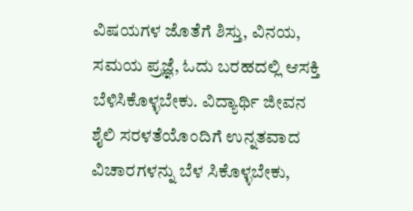ವಿಷಯಗಳ ಜೊತೆಗೆ ಶಿಸ್ತು, ವಿನಯ, ಸಮಯ ಪ್ರಜ್ಞೆ, ಓದು ಬರಹದಲ್ಲಿ ಆಸಕ್ತಿ ಬೆಳಿಸಿಕೊಳ್ಳಬೇಕು. ವಿದ್ಯಾರ್ಥಿ ಜೀವನ ಶೈಲಿ ಸರಳತೆಯೊಂದಿಗೆ ಉನ್ನತವಾದ ವಿಚಾರಗಳನ್ನು ಬೆಳ ಸಿಕೊಳ್ಳಬೇಕು,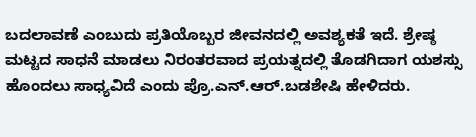ಬದಲಾವಣೆ ಎಂಬುದು ಪ್ರತಿಯೊಬ್ಬರ ಜೀವನದಲ್ಲಿ ಅವಶ್ಯಕತೆ ಇದೆ. ಶ್ರೇಷ್ಠ ಮಟ್ಟದ ಸಾಧನೆ ಮಾಡಲು ನಿರಂತರವಾದ ಪ್ರಯತ್ನದಲ್ಲಿ ತೊಡಗಿದಾಗ ಯಶಸ್ಸು ಹೊಂದಲು ಸಾಧ್ಯವಿದೆ ಎಂದು ಪ್ರೊ.ಎನ್.ಆರ್.ಬಡಶೇಷಿ ಹೇಳಿದರು.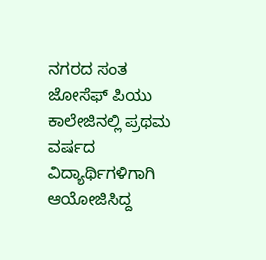ನಗರದ ಸಂತ ಜೋಸೆಫ್ ಪಿಯು ಕಾಲೇಜಿನಲ್ಲಿ ಪ್ರಥಮ ವರ್ಷದ ವಿದ್ಯಾರ್ಥಿಗಳಿಗಾಗಿ ಆಯೋಜಿಸಿದ್ದ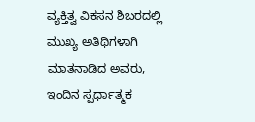ವ್ಯಕ್ತಿತ್ವ ವಿಕಸನ ಶಿಬರದಲ್ಲಿ ಮುಖ್ಯ ಅತಿಥಿಗಳಾಗಿ ಮಾತನಾಡಿದ ಅವರು, ಇಂದಿನ ಸ್ಪರ್ಧಾತ್ಮಕ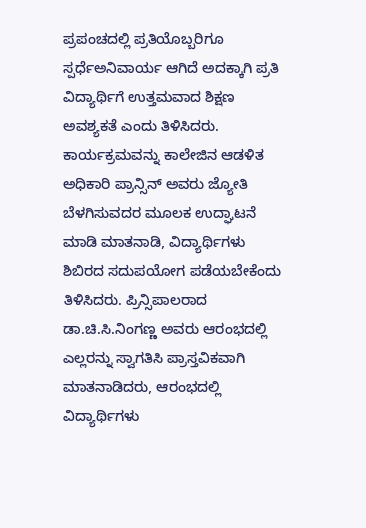ಪ್ರಪಂಚದಲ್ಲಿ ಪ್ರತಿಯೊಬ್ಬರಿಗೂ ಸ್ಪರ್ಧೆಅನಿವಾರ್ಯ ಆಗಿದೆ ಅದಕ್ಕಾಗಿ ಪ್ರತಿ ವಿದ್ಯಾರ್ಥಿಗೆ ಉತ್ತಮವಾದ ಶಿಕ್ಷಣ ಅವಶ್ಯಕತೆ ಎಂದು ತಿಳಿಸಿದರು.
ಕಾರ್ಯಕ್ರಮವನ್ನು ಕಾಲೇಜಿನ ಆಡಳಿತ ಅಧಿಕಾರಿ ಪ್ರಾನ್ಸಿನ್ ಅವರು ಜ್ಯೋತಿ ಬೆಳಗಿಸುವದರ ಮೂಲಕ ಉದ್ಘಾಟನೆ ಮಾಡಿ ಮಾತನಾಡಿ, ವಿದ್ಯಾರ್ಥಿಗಳು ಶಿಬಿರದ ಸದುಪಯೋಗ ಪಡೆಯಬೇಕೆಂದು ತಿಳಿಸಿದರು. ಪ್ರಿನ್ಸಿಪಾಲರಾದ ಡಾ.ಚಿ.ಸಿ.ನಿಂಗಣ್ಣ ಅವರು ಆರಂಭದಲ್ಲಿ ಎಲ್ಲರನ್ನು ಸ್ವಾಗತಿಸಿ ಪ್ರಾಸ್ತವಿಕವಾಗಿ ಮಾತನಾಡಿದರು, ಆರಂಭದಲ್ಲಿ ವಿದ್ಯಾರ್ಥಿಗಳು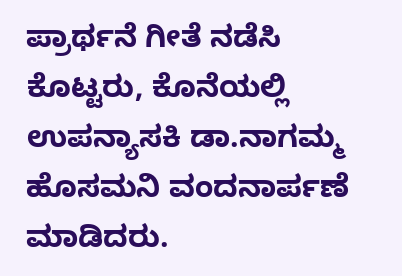ಪ್ರಾರ್ಥನೆ ಗೀತೆ ನಡೆಸಿ ಕೊಟ್ಟರು, ಕೊನೆಯಲ್ಲಿ ಉಪನ್ಯಾಸಕಿ ಡಾ.ನಾಗಮ್ಮ ಹೊಸಮನಿ ವಂದನಾರ್ಪಣೆ ಮಾಡಿದರು.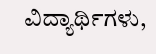ವಿದ್ಯಾರ್ಥಿಗಳು,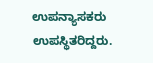ಉಪನ್ಯಾಸಕರು ಉಪಸ್ಥಿತರಿದ್ದರು.